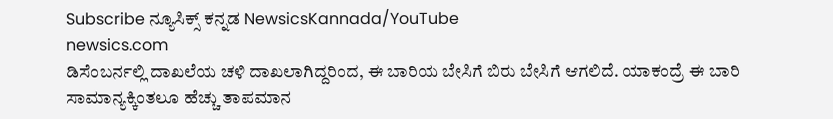Subscribe ನ್ಯೂಸಿಕ್ಸ್ ಕನ್ನಡ NewsicsKannada/YouTube
newsics.com
ಡಿಸೆಂಬರ್ನಲ್ಲಿ ದಾಖಲೆಯ ಚಳಿ ದಾಖಲಾಗಿದ್ದರಿಂದ, ಈ ಬಾರಿಯ ಬೇಸಿಗೆ ಬಿರು ಬೇಸಿಗೆ ಆಗಲಿದೆ. ಯಾಕಂದ್ರೆ ಈ ಬಾರಿ ಸಾಮಾನ್ಯಕ್ಕಿಂತಲೂ ಹೆಚ್ಚು ತಾಪಮಾನ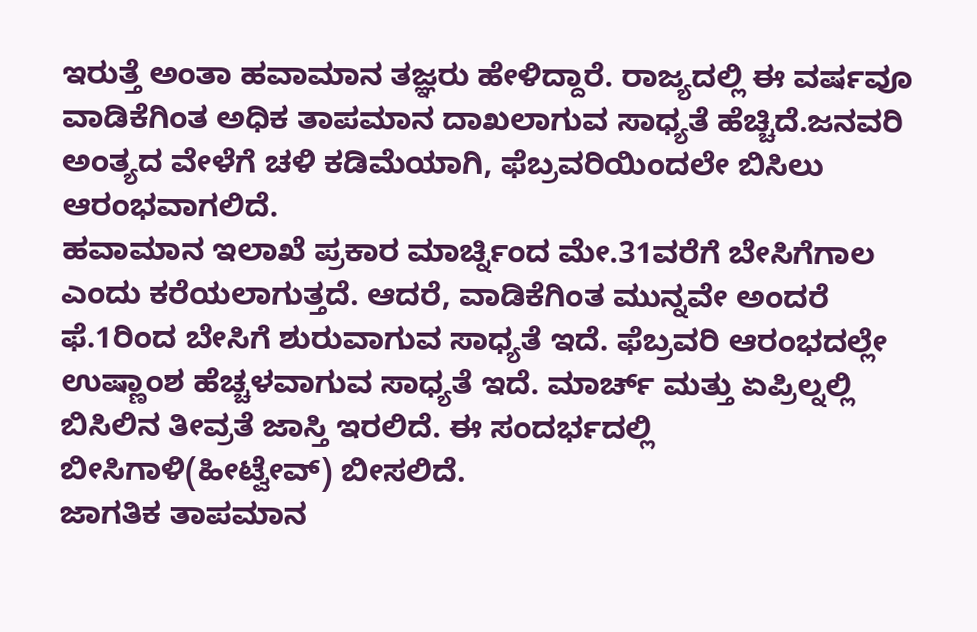ಇರುತ್ತೆ ಅಂತಾ ಹವಾಮಾನ ತಜ್ಞರು ಹೇಳಿದ್ದಾರೆ. ರಾಜ್ಯದಲ್ಲಿ ಈ ವರ್ಷವೂ ವಾಡಿಕೆಗಿಂತ ಅಧಿಕ ತಾಪಮಾನ ದಾಖಲಾಗುವ ಸಾಧ್ಯತೆ ಹೆಚ್ಚಿದೆ.ಜನವರಿ ಅಂತ್ಯದ ವೇಳೆಗೆ ಚಳಿ ಕಡಿಮೆಯಾಗಿ, ಫೆಬ್ರವರಿಯಿಂದಲೇ ಬಿಸಿಲು ಆರಂಭವಾಗಲಿದೆ.
ಹವಾಮಾನ ಇಲಾಖೆ ಪ್ರಕಾರ ಮಾರ್ಚ್ನಿಂದ ಮೇ.31ವರೆಗೆ ಬೇಸಿಗೆಗಾಲ ಎಂದು ಕರೆಯಲಾಗುತ್ತದೆ. ಆದರೆ, ವಾಡಿಕೆಗಿಂತ ಮುನ್ನವೇ ಅಂದರೆ ಫೆ.1ರಿಂದ ಬೇಸಿಗೆ ಶುರುವಾಗುವ ಸಾಧ್ಯತೆ ಇದೆ. ಫೆಬ್ರವರಿ ಆರಂಭದಲ್ಲೇ ಉಷ್ಣಾಂಶ ಹೆಚ್ಚಳವಾಗುವ ಸಾಧ್ಯತೆ ಇದೆ. ಮಾರ್ಚ್ ಮತ್ತು ಏಪ್ರಿಲ್ನಲ್ಲಿ ಬಿಸಿಲಿನ ತೀವ್ರತೆ ಜಾಸ್ತಿ ಇರಲಿದೆ. ಈ ಸಂದರ್ಭದಲ್ಲಿ ಬೀಸಿಗಾಳಿ(ಹೀಟ್ವೇವ್) ಬೀಸಲಿದೆ.
ಜಾಗತಿಕ ತಾಪಮಾನ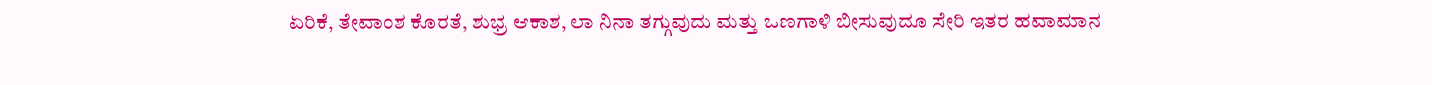ಏರಿಕೆ, ತೇವಾಂಶ ಕೊರತೆ, ಶುಭ್ರ ಆಕಾಶ, ಲಾ ನಿನಾ ತಗ್ಗುವುದು ಮತ್ತು ಒಣಗಾಳಿ ಬೀಸುವುದೂ ಸೇರಿ ಇತರ ಹವಾಮಾನ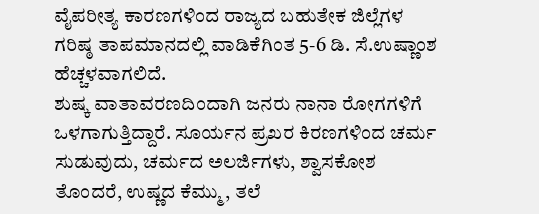ವೈಪರೀತ್ಯ ಕಾರಣಗಳಿಂದ ರಾಜ್ಯದ ಬಹುತೇಕ ಜಿಲ್ಲೆಗಳ ಗರಿಷ್ಠ ತಾಪಮಾನದಲ್ಲಿ ವಾಡಿಕೆಗಿಂತ 5-6 ಡಿ. ಸೆ.ಉಷ್ಣಾಂಶ ಹೆಚ್ಚಳವಾಗಲಿದೆ.
ಶುಷ್ಕ ವಾತಾವರಣದಿಂದಾಗಿ ಜನರು ನಾನಾ ರೋಗಗಳಿಗೆ ಒಳಗಾಗುತ್ತಿದ್ದಾರೆ. ಸೂರ್ಯನ ಪ್ರಖರ ಕಿರಣಗಳಿಂದ ಚರ್ಮ ಸುಡುವುದು, ಚರ್ಮದ ಅಲರ್ಜಿಗಳು, ಶ್ವಾಸಕೋಶ ತೊಂದರೆ, ಉಷ್ಣದ ಕೆಮ್ಮು, ತಲೆ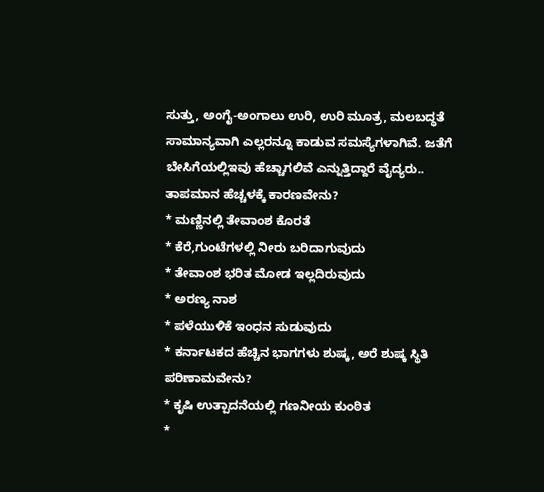ಸುತ್ತು, ಅಂಗೈ-ಅಂಗಾಲು ಉರಿ, ಉರಿ ಮೂತ್ರ, ಮಲಬದ್ಧತೆ ಸಾಮಾನ್ಯವಾಗಿ ಎಲ್ಲರನ್ನೂ ಕಾಡುವ ಸಮಸ್ಯೆಗಳಾಗಿವೆ. ಜತೆಗೆ ಬೇಸಿಗೆಯಲ್ಲಿಇವು ಹೆಚ್ಚಾಗಲಿವೆ ಎನ್ನುತ್ತಿದ್ದಾರೆ ವೈದ್ಯರು..
ತಾಪಮಾನ ಹೆಚ್ಚಳಕ್ಕೆ ಕಾರಣವೇನು?
* ಮಣ್ಣಿನಲ್ಲಿ ತೇವಾಂಶ ಕೊರತೆ
* ಕೆರೆ,ಗುಂಟೆಗಳಲ್ಲಿ ನೀರು ಬರಿದಾಗುವುದು
* ತೇವಾಂಶ ಭರಿತ ಮೋಡ ಇಲ್ಲದಿರುವುದು
* ಅರಣ್ಯ ನಾಶ
* ಪಳೆಯುಳಿಕೆ ಇಂಧನ ಸುಡುವುದು
* ಕರ್ನಾಟಕದ ಹೆಚ್ಚಿನ ಭಾಗಗಳು ಶುಷ್ಕ, ಅರೆ ಶುಷ್ಕ ಸ್ಥಿತಿ
ಪರಿಣಾಮವೇನು?
* ಕೃಷಿ ಉತ್ಪಾದನೆಯಲ್ಲಿ ಗಣನೀಯ ಕುಂಠಿತ
*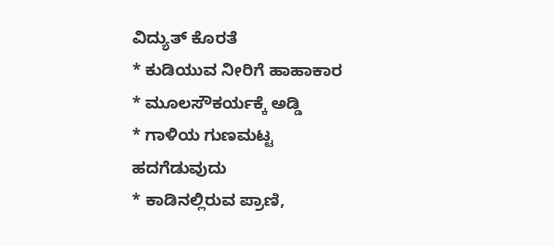ವಿದ್ಯುತ್ ಕೊರತೆ
* ಕುಡಿಯುವ ನೀರಿಗೆ ಹಾಹಾಕಾರ
* ಮೂಲಸೌಕರ್ಯಕ್ಕೆ ಅಡ್ಡಿ
* ಗಾಳಿಯ ಗುಣಮಟ್ಟ ಹದಗೆಡುವುದು
* ಕಾಡಿನಲ್ಲಿರುವ ಪ್ರಾಣಿ,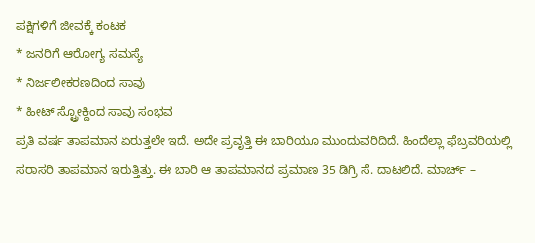ಪಕ್ಷಿಗಳಿಗೆ ಜೀವಕ್ಕೆ ಕಂಟಕ
* ಜನರಿಗೆ ಆರೋಗ್ಯ ಸಮಸ್ಯೆ
* ನಿರ್ಜಲೀಕರಣದಿಂದ ಸಾವು
* ಹೀಟ್ ಸ್ಟ್ರೋಕ್ದಿಂದ ಸಾವು ಸಂಭವ
ಪ್ರತಿ ವರ್ಷ ತಾಪಮಾನ ಏರುತ್ತಲೇ ಇದೆ. ಅದೇ ಪ್ರವೃತ್ತಿ ಈ ಬಾರಿಯೂ ಮುಂದುವರಿದಿದೆ. ಹಿಂದೆಲ್ಲಾ ಫೆಬ್ರವರಿಯಲ್ಲಿ ಸರಾಸರಿ ತಾಪಮಾನ ಇರುತ್ತಿತ್ತು. ಈ ಬಾರಿ ಆ ತಾಪಮಾನದ ಪ್ರಮಾಣ 35 ಡಿಗ್ರಿ ಸೆ. ದಾಟಲಿದೆ. ಮಾರ್ಚ್ –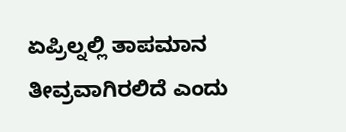ಏಪ್ರಿಲ್ನಲ್ಲಿ ತಾಪಮಾನ ತೀವ್ರವಾಗಿರಲಿದೆ ಎಂದು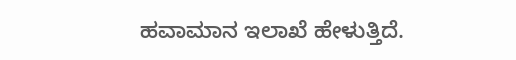ಹವಾಮಾನ ಇಲಾಖೆ ಹೇಳುತ್ತಿದೆ.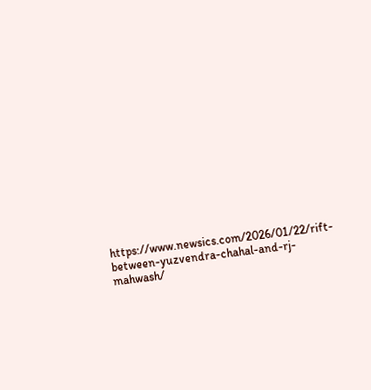https://www.newsics.com/2026/01/22/rift-between-yuzvendra-chahal-and-rj-mahwash/